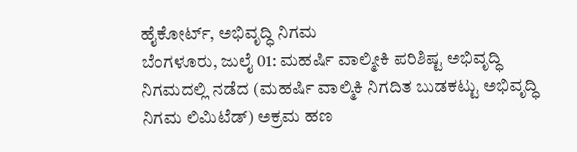ಹೈಕೋರ್ಟ್, ಅಭಿವೃದ್ಧಿ ನಿಗಮ
ಬೆಂಗಳೂರು, ಜುಲೈ 01: ಮಹರ್ಷಿ ವಾಲ್ಮೀಕಿ ಪರಿಶಿಷ್ಟ ಅಭಿವೃದ್ಧಿ ನಿಗಮದಲ್ಲಿ ನಡೆದ (ಮಹರ್ಷಿ ವಾಲ್ಮಿಕಿ ನಿಗದಿತ ಬುಡಕಟ್ಟು ಅಭಿವೃದ್ಧಿ ನಿಗಮ ಲಿಮಿಟೆಡ್) ಅಕ್ರಮ ಹಣ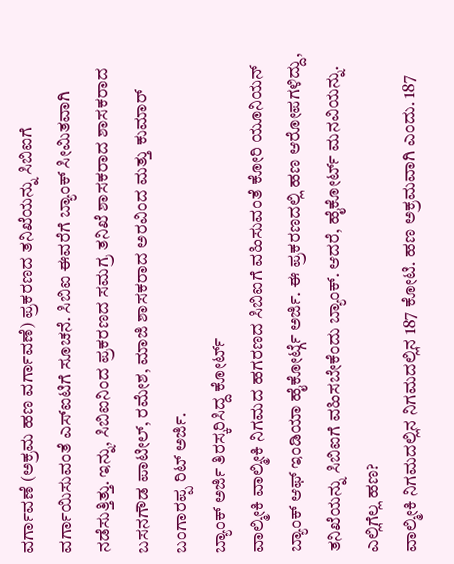ವರ್ಗಾವಣೆ (ಅಕ್ರಮ ಹಣ ವರ್ಗಾವಣೆ) ಪ್ರಕರಣದ ತನಿಖೆಯನ್ನು ಸಿಬಿಐಗೆ ವರ್ಗಾಯಿಸುವಂತೆ ಎಸ್ಐಟಿಗೆ ಸೂಚನೆ. ಸಿಬಿಐ ಈವರೆಗೆ ಬ್ಯಾಂಕ್ ಸೀಮಿತವಾಗಿ ನಡೆಸುತ್ತಿತ್ತು. ಇನ್ನು, ಸಿಬಿಐನಿಂದ ಪ್ರಕರಣದ ಸಮಗ್ರ ತನಿಖೆ ಶಾಸಕರಾದ ಶಾಸಕರಾದ ಬಸನಗೌಡ ಪಾಟೀಲ್, ರಮೇಶ, ಮಾಜಿ ಶಾಸಕರಾದ ಅರವಿಂದ ಮತ್ತು ಕುಮಾರ್ ಬಂಗಾರಪ್ಪ ರಿಟ್ ಅರ್ಜಿ.
ಬ್ಯಾಂಕ್ ಅರ್ಜಿ ತಿರಸ್ಕರಿಸಿದ್ದ ಕೋರ್ಟ್
ವಾಲ್ಮೀಕಿ ವಾಲ್ಮೀಕಿ ನಿಗಮದ ಹಗರಣದ ಸಿಬಿಐಗೆ ವಹಿಸುವಂತೆ ಕೋರಿ ಯೂನಿಯನ್ ಬ್ಯಾಂಕ್ ಆಫ್ ಇಂಡಿಯಾ ಹೈಕೋರ್ಟ್ಗೆ ಅರ್ಜಿ. ಈ ಪ್ರಕರಣದಲ್ಲಿ ಹಣ ಆರೋಪಗಳಿದ್ದು, ತನಿಖೆಯನ್ನು ಸಿಬಿಐಗೆ ವಹಿಸಬೇಕೆಂದು ಬ್ಯಾಂಕ್. ಆದರೆ, ಹೈಕೋರ್ಟ್ ಮನವಿಯನ್ನು.
ಎಲ್ಲಿಗೆಲ್ಲ ಹಣ?
ವಾಲ್ಮೀಕಿ ನಿಗಮದಲ್ಲಿನ ನಿಗಮದಲ್ಲಿನ 187 ಕೋಟಿ. ಹಣ ಅಕ್ರಮವಾಗಿ ಎಂದು. 187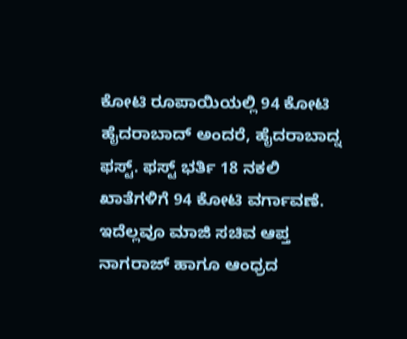ಕೋಟಿ ರೂಪಾಯಿಯಲ್ಲಿ 94 ಕೋಟಿ ಹೈದರಾಬಾದ್ ಅಂದರೆ, ಹೈದರಾಬಾದ್ನ ಫಸ್ಟ್. ಫಸ್ಟ್ ಭರ್ತಿ 18 ನಕಲಿ ಖಾತೆಗಳಿಗೆ 94 ಕೋಟಿ ವರ್ಗಾವಣೆ. ಇದೆಲ್ಲವೂ ಮಾಜಿ ಸಚಿವ ಆಪ್ತ ನಾಗರಾಜ್ ಹಾಗೂ ಆಂಧ್ರದ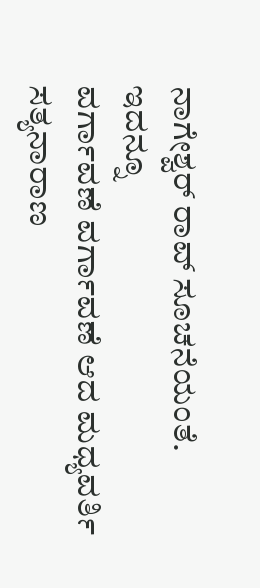ನಾಗೇಶ್ವರ್ ರಾವ್ ಸೂಚನೆಯಂತೆ.
ಇದನ್ನೂ
ವರ್ಗಾವಣೆ ವರ್ಗಾವಣೆ ಆದ ಮಧ್ಯವರ್ತಿ ಸತ್ಯನಾರಾಣ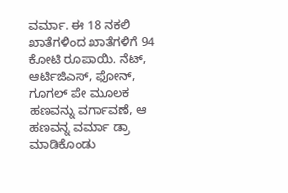ವರ್ಮಾ. ಈ 18 ನಕಲಿ ಖಾತೆಗಳಿಂದ ಖಾತೆಗಳಿಗೆ 94 ಕೋಟಿ ರೂಪಾಯಿ. ನೆಟ್, ಆರ್ಟಿಜಿಎಸ್, ಫೋನ್, ಗೂಗಲ್ ಪೇ ಮೂಲಕ ಹಣವನ್ನು ವರ್ಗಾವಣೆ, ಆ ಹಣವನ್ನ ವರ್ಮಾ ಡ್ರಾ ಮಾಡಿಕೊಂಡು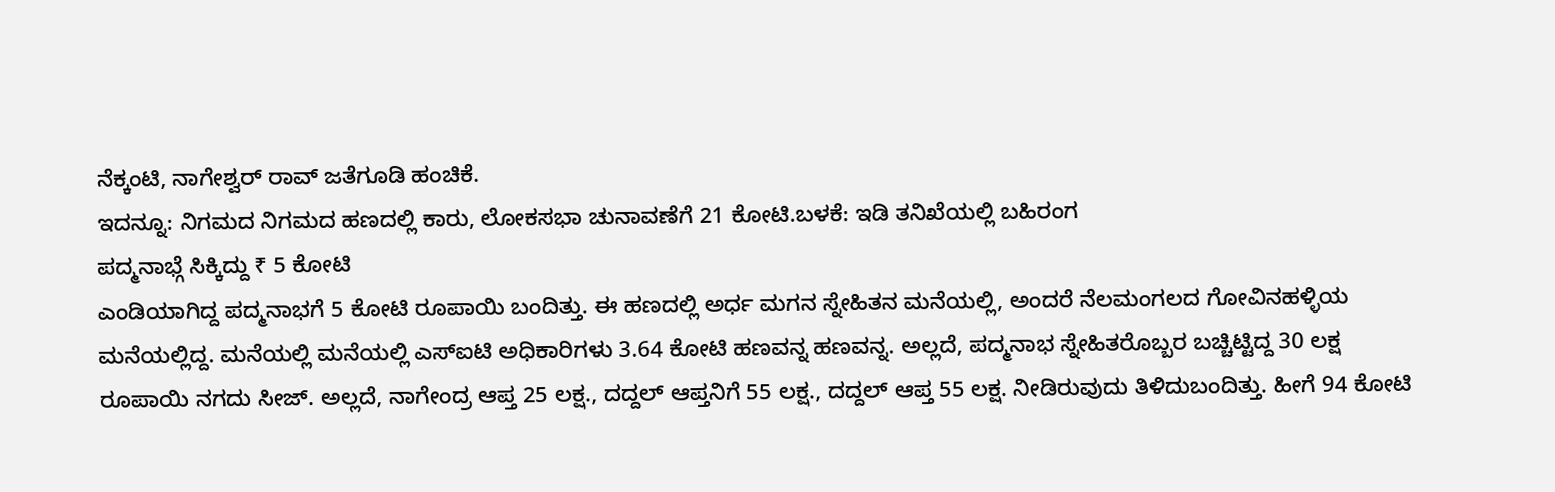ನೆಕ್ಕಂಟಿ, ನಾಗೇಶ್ವರ್ ರಾವ್ ಜತೆಗೂಡಿ ಹಂಚಿಕೆ.
ಇದನ್ನೂ: ನಿಗಮದ ನಿಗಮದ ಹಣದಲ್ಲಿ ಕಾರು, ಲೋಕಸಭಾ ಚುನಾವಣೆಗೆ 21 ಕೋಟಿ.ಬಳಕೆ: ಇಡಿ ತನಿಖೆಯಲ್ಲಿ ಬಹಿರಂಗ
ಪದ್ಮನಾಭ್ಗೆ ಸಿಕ್ಕಿದ್ದು ₹ 5 ಕೋಟಿ
ಎಂಡಿಯಾಗಿದ್ದ ಪದ್ಮನಾಭಗೆ 5 ಕೋಟಿ ರೂಪಾಯಿ ಬಂದಿತ್ತು. ಈ ಹಣದಲ್ಲಿ ಅರ್ಧ ಮಗನ ಸ್ನೇಹಿತನ ಮನೆಯಲ್ಲಿ, ಅಂದರೆ ನೆಲಮಂಗಲದ ಗೋವಿನಹಳ್ಳಿಯ ಮನೆಯಲ್ಲಿದ್ದ. ಮನೆಯಲ್ಲಿ ಮನೆಯಲ್ಲಿ ಎಸ್ಐಟಿ ಅಧಿಕಾರಿಗಳು 3.64 ಕೋಟಿ ಹಣವನ್ನ ಹಣವನ್ನ. ಅಲ್ಲದೆ, ಪದ್ಮನಾಭ ಸ್ನೇಹಿತರೊಬ್ಬರ ಬಚ್ಚಿಟ್ಟಿದ್ದ 30 ಲಕ್ಷ ರೂಪಾಯಿ ನಗದು ಸೀಜ್. ಅಲ್ಲದೆ, ನಾಗೇಂದ್ರ ಆಪ್ತ 25 ಲಕ್ಷ., ದದ್ದಲ್ ಆಪ್ತನಿಗೆ 55 ಲಕ್ಷ., ದದ್ದಲ್ ಆಪ್ತ 55 ಲಕ್ಷ. ನೀಡಿರುವುದು ತಿಳಿದುಬಂದಿತ್ತು. ಹೀಗೆ 94 ಕೋಟಿ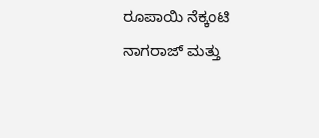ರೂಪಾಯಿ ನೆಕ್ಕಂಟಿ ನಾಗರಾಜ್ ಮತ್ತು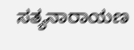ಸತ್ಯನಾರಾಯಣ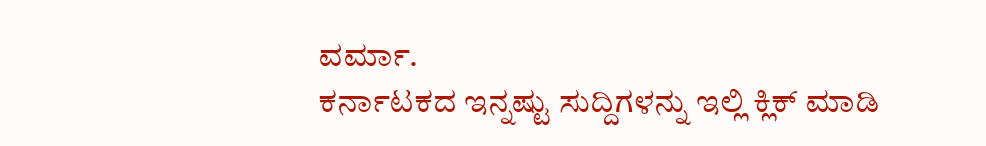ವರ್ಮಾ.
ಕರ್ನಾಟಕದ ಇನ್ನಷ್ಟು ಸುದ್ದಿಗಳನ್ನು ಇಲ್ಲಿ ಕ್ಲಿಕ್ ಮಾಡಿ